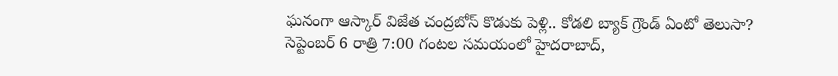ఘనంగా ఆస్కార్ విజేత చంద్రబోస్ కొడుకు పెళ్లి.. కోడలి బ్యాక్ గ్రౌండ్ ఏంటో తెలుసా?
సెప్టెంబర్ 6 రాత్రి 7:00 గంటల సమయంలో హైదరాబాద్,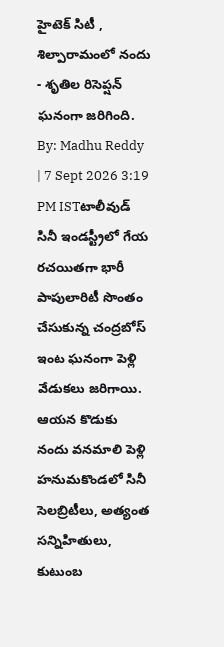హైటెక్ సిటీ , శిల్పారామంలో నందు - శృతిల రిసెప్షన్ ఘనంగా జరిగింది.
By: Madhu Reddy | 7 Sept 2026 3:19 PM ISTటాలీవుడ్ సినీ ఇండస్ట్రీలో గేయ రచయితగా భారీ పాపులారిటీ సొంతం చేసుకున్న చంద్రబోస్ ఇంట ఘనంగా పెళ్లి వేడుకలు జరిగాయి. ఆయన కొడుకు నందు వనమాలి పెళ్లి హనుమకొండలో సినీ సెలబ్రిటీలు, అత్యంత సన్నిహితులు, కుటుంబ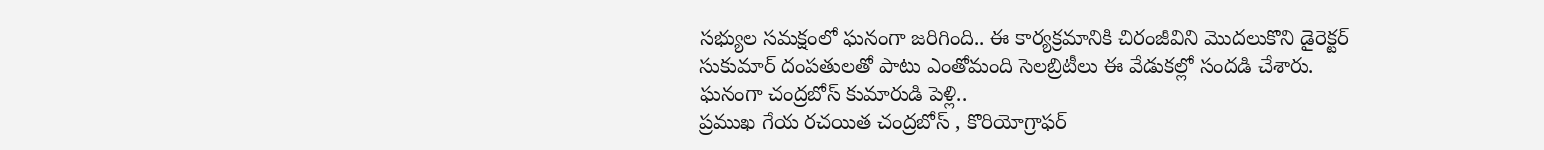సభ్యుల సమక్షంలో ఘనంగా జరిగింది.. ఈ కార్యక్రమానికి చిరంజీవిని మొదలుకొని డైరెక్టర్ సుకుమార్ దంపతులతో పాటు ఎంతోమంది సెలబ్రిటీలు ఈ వేడుకల్లో సందడి చేశారు.
ఘనంగా చంద్రబోస్ కుమారుడి పెళ్లి..
ప్రముఖ గేయ రచయిత చంద్రబోస్ , కొరియోగ్రాఫర్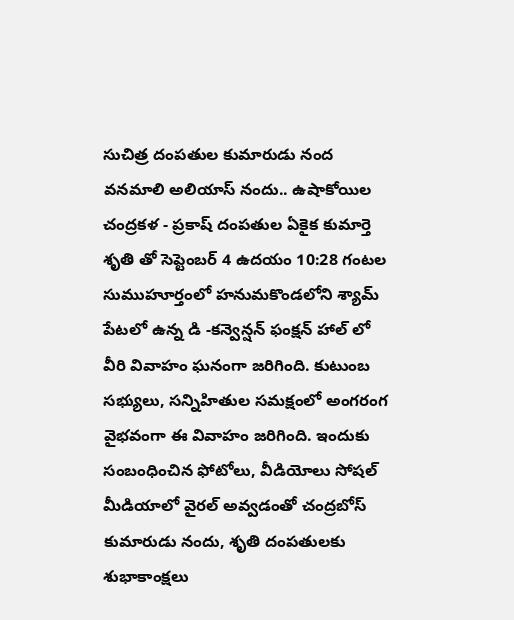సుచిత్ర దంపతుల కుమారుడు నంద వనమాలి అలియాస్ నందు.. ఉషాకోయిల చంద్రకళ - ప్రకాష్ దంపతుల ఏకైక కుమార్తె శృతి తో సెప్టెంబర్ 4 ఉదయం 10:28 గంటల సుముహూర్తంలో హనుమకొండలోని శ్యామ్ పేటలో ఉన్న డి -కన్వెన్షన్ ఫంక్షన్ హాల్ లో వీరి వివాహం ఘనంగా జరిగింది. కుటుంబ సభ్యులు, సన్నిహితుల సమక్షంలో అంగరంగ వైభవంగా ఈ వివాహం జరిగింది. ఇందుకు సంబంధించిన ఫోటోలు, వీడియోలు సోషల్ మీడియాలో వైరల్ అవ్వడంతో చంద్రబోస్ కుమారుడు నందు, శృతి దంపతులకు శుభాకాంక్షలు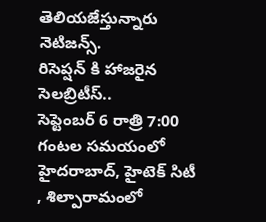తెలియజేస్తున్నారు నెటిజన్స్.
రిసెప్షన్ కి హాజరైన సెలబ్రిటీస్..
సెప్టెంబర్ 6 రాత్రి 7:00 గంటల సమయంలో హైదరాబాద్, హైటెక్ సిటీ , శిల్పారామంలో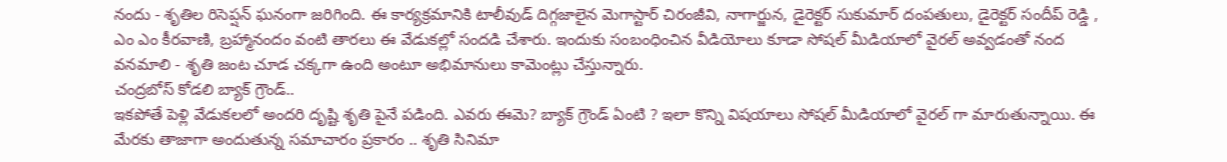నందు - శృతిల రిసెప్షన్ ఘనంగా జరిగింది. ఈ కార్యక్రమానికి టాలీవుడ్ దిగ్గజాలైన మెగాస్టార్ చిరంజీవి, నాగార్జున, డైరెక్టర్ సుకుమార్ దంపతులు, డైరెక్టర్ సందీప్ రెడ్డి , ఎం ఎం కీరవాణి, బ్రహ్మానందం వంటి తారలు ఈ వేడుకల్లో సందడి చేశారు. ఇందుకు సంబంధించిన వీడియోలు కూడా సోషల్ మీడియాలో వైరల్ అవ్వడంతో నంద వనమాలి - శృతి జంట చూడ చక్కగా ఉంది అంటూ అభిమానులు కామెంట్లు చేస్తున్నారు.
చంద్రబోస్ కోడలి బ్యాక్ గ్రౌండ్..
ఇకపోతే పెళ్లి వేడుకలలో అందరి దృష్టి శృతి పైనే పడింది. ఎవరు ఈమె? బ్యాక్ గ్రౌండ్ ఏంటి ? ఇలా కొన్ని విషయాలు సోషల్ మీడియాలో వైరల్ గా మారుతున్నాయి. ఈ మేరకు తాజాగా అందుతున్న సమాచారం ప్రకారం .. శృతి సినిమా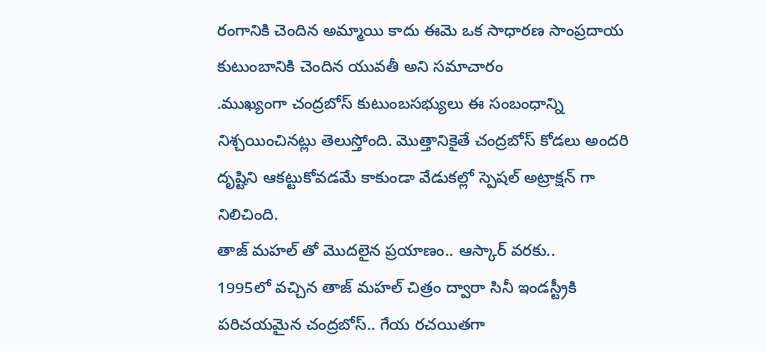రంగానికి చెందిన అమ్మాయి కాదు ఈమె ఒక సాధారణ సాంప్రదాయ కుటుంబానికి చెందిన యువతీ అని సమాచారం
.ముఖ్యంగా చంద్రబోస్ కుటుంబసభ్యులు ఈ సంబంధాన్ని నిశ్చయించినట్లు తెలుస్తోంది. మొత్తానికైతే చంద్రబోస్ కోడలు అందరి దృష్టిని ఆకట్టుకోవడమే కాకుండా వేడుకల్లో స్పెషల్ అట్రాక్షన్ గా నిలిచింది.
తాజ్ మహల్ తో మొదలైన ప్రయాణం.. ఆస్కార్ వరకు..
1995లో వచ్చిన తాజ్ మహల్ చిత్రం ద్వారా సినీ ఇండస్ట్రీకి పరిచయమైన చంద్రబోస్.. గేయ రచయితగా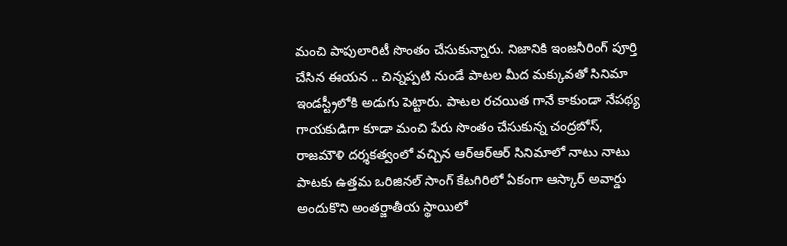మంచి పాపులారిటీ సొంతం చేసుకున్నారు. నిజానికి ఇంజనీరింగ్ పూర్తి చేసిన ఈయన .. చిన్నప్పటి నుండే పాటల మీద మక్కువతో సినిమా ఇండస్ట్రీలోకి అడుగు పెట్టారు. పాటల రచయిత గానే కాకుండా నేపథ్య గాయకుడిగా కూడా మంచి పేరు సొంతం చేసుకున్న చంద్రబోస్, రాజమౌళి దర్శకత్వంలో వచ్చిన ఆర్ఆర్ఆర్ సినిమాలో నాటు నాటు పాటకు ఉత్తమ ఒరిజినల్ సాంగ్ కేటగిరిలో ఏకంగా ఆస్కార్ అవార్డు అందుకొని అంతర్జాతీయ స్థాయిలో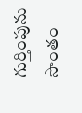గుర్తింపును సొంతం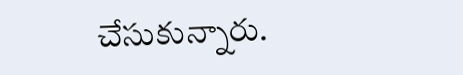చేసుకున్నారు.